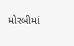મોરબીમાં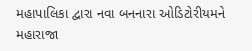મહાપાલિકા દ્વારા નવા બનનારા ઓડિટોરીયમને મહારાજા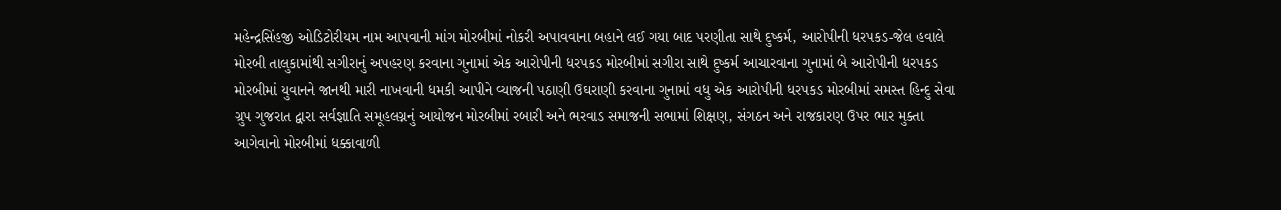મહેન્દ્રસિંહજી ઓડિટોરીયમ નામ આપવાની માંગ મોરબીમાં નોકરી અપાવવાના બહાને લઈ ગયા બાદ પરણીતા સાથે દુષ્કર્મ, આરોપીની ધરપકડ-જેલ હવાલે મોરબી તાલુકામાંથી સગીરાનું અપહરણ કરવાના ગુનામાં એક આરોપીની ધરપકડ મોરબીમાં સગીરા સાથે દુષ્કર્મ આચારવાના ગુનામાં બે આરોપીની ધરપકડ મોરબીમાં યુવાનને જાનથી મારી નાખવાની ધમકી આપીને વ્યાજની પઠાણી ઉઘરાણી કરવાના ગુનામાં વધુ એક આરોપીની ધરપકડ મોરબીમાં સમસ્ત હિન્દુ સેવા ગ્રુપ ગુજરાત દ્વારા સર્વજ્ઞાતિ સમૂહલગ્નનું આયોજન મોરબીમાં રબારી અને ભરવાડ સમાજની સભામાં શિક્ષણ, સંગઠન અને રાજકારણ ઉપર ભાર મુક્તા આગેવાનો મોરબીમાં ધક્કાવાળી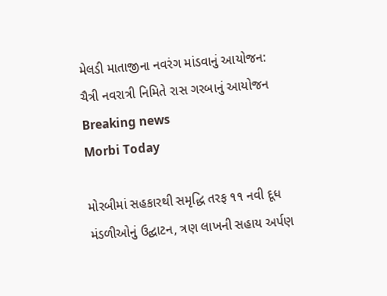મેલડી માતાજીના નવરંગ માંડવાનું આયોજન:  ચૈત્રી નવરાત્રી નિમિતે રાસ ગરબાનું આયોજન
Breaking news
Morbi Today

મોરબીમાં સહકારથી સમૃદ્ધિ તરફ ૧૧ નવી દૂધ મંડળીઓનું ઉદ્ઘાટન, ત્રણ લાખની સહાય અર્પણ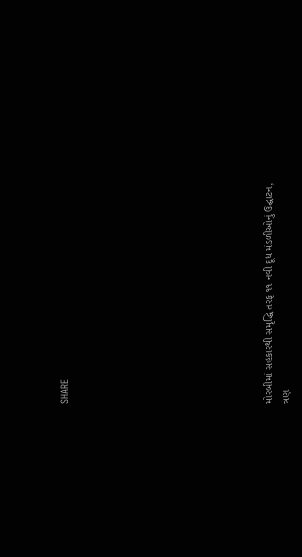SHARE











મોરબીમાં સહકારથી સમૃદ્ધિ તરફ ૧૧ નવી દૂધ મંડળીઓનું ઉદ્ઘાટન, ત્રણ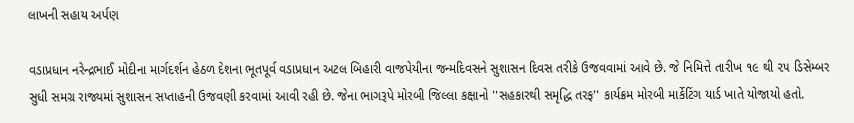લાખની સહાય અર્પણ

વડાપ્રધાન નરેન્દ્રભાઈ મોદીના માર્ગદર્શન હેઠળ દેશના ભૂતપૂર્વ વડાપ્રધાન અટલ બિહારી વાજપેયીના જન્મદિવસને સુશાસન દિવસ તરીકે ઉજવવામાં આવે છે. જે નિમિત્તે તારીખ ૧૯ થી ૨૫ ડિસેમ્બર સુધી સમગ્ર રાજ્યમાં સુશાસન સપ્તાહની ઉજવણી કરવામાં આવી રહી છે. જેના ભાગરૂપે મોરબી જિલ્લા કક્ષાનો ''સહકારથી સમૃદ્ધિ તરફ'' કાર્યક્રમ મોરબી માર્કેટિંગ યાર્ડ ખાતે યોજાયો હતો.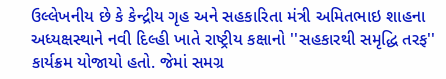ઉલ્લેખનીય છે કે કેન્દ્રીય ગૃહ અને સહકારિતા મંત્રી અમિતભાઇ શાહના અધ્યક્ષસ્થાને નવી દિલ્હી ખાતે રાષ્ટ્રીય કક્ષાનો ''સહકારથી સમૃદ્ધિ તરફ'' કાર્યક્રમ યોજાયો હતો. જેમાં સમગ્ર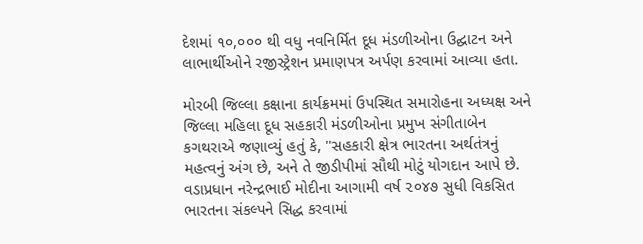દેશમાં ૧૦,૦૦૦ થી વધુ નવનિર્મિત દૂધ મંડળીઓના ઉદ્ઘાટન અને લાભાર્થીઓને રજીસ્ટ્રેશન પ્રમાણપત્ર અર્પણ કરવામાં આવ્યા હતા.

મોરબી જિલ્લા કક્ષાના કાર્યક્રમમાં ઉપસ્થિત સમારોહના અધ્યક્ષ અને જિલ્લા મહિલા દૂધ સહકારી મંડળીઓના પ્રમુખ સંગીતાબેન કગથરાએ જણાવ્યું હતું કે, ''સહકારી ક્ષેત્ર ભારતના અર્થતંત્રનું મહત્વનું અંગ છે, અને તે જીડીપીમાં સૌથી મોટું યોગદાન આપે છે. વડાપ્રધાન નરેન્દ્રભાઈ મોદીના આગામી વર્ષ ૨૦૪૭ સુધી વિકસિત ભારતના સંકલ્પને સિદ્ધ કરવામાં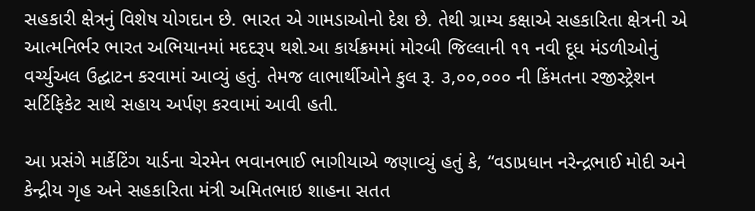સહકારી ક્ષેત્રનું વિશેષ યોગદાન છે. ભારત એ ગામડાઓનો દેશ છે. તેથી ગ્રામ્ય કક્ષાએ સહકારિતા ક્ષેત્રની એ આત્મનિર્ભર ભારત અભિયાનમાં મદદરૂપ થશે.આ કાર્યક્રમમાં મોરબી જિલ્લાની ૧૧ નવી દૂધ મંડળીઓનું વર્ચ્યુઅલ ઉદ્ઘાટન કરવામાં આવ્યું હતું. તેમજ લાભાર્થીઓને કુલ રૂ. ૩,૦૦,૦૦૦ ની કિંમતના રજીસ્ટ્રેશન સર્ટિફિકેટ સાથે સહાય અર્પણ કરવામાં આવી હતી.

આ પ્રસંગે માર્કેટિંગ યાર્ડના ચેરમેન ભવાનભાઈ ભાગીયાએ જણાવ્યું હતું કે, “વડાપ્રધાન નરેન્દ્રભાઈ મોદી અને કેન્દ્રીય ગૃહ અને સહકારિતા મંત્રી અમિતભાઇ શાહના સતત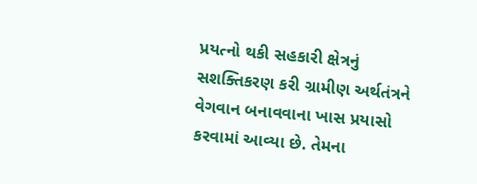પ્રયત્નો થકી સહકારી ક્ષેત્રનું સશક્તિકરણ કરી ગ્રામીણ અર્થતંત્રને વેગવાન બનાવવાના ખાસ પ્રયાસો કરવામાં આવ્યા છે. તેમના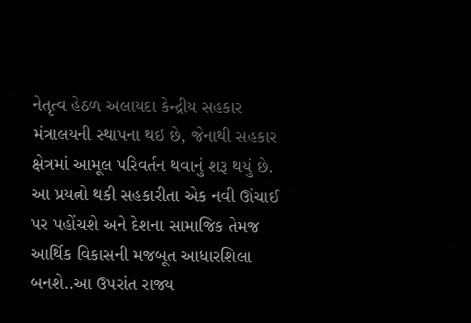નેતૃત્વ હેઠળ અલાયદા કેન્દ્રીય સહકાર મંત્રાલયની સ્થાપના થઇ છે, જેનાથી સહકાર ક્ષેત્રમાં આમૂલ પરિવર્તન થવાનું શરૂ થયું છે. આ પ્રયત્નો થકી સહકારીતા એક નવી ઊંચાઈ પર પહોંચશે અને દેશના સામાજિક તેમજ આર્થિક વિકાસની મજબૂત આધારશિલા બનશે..આ ઉપરાંત રાજ્ય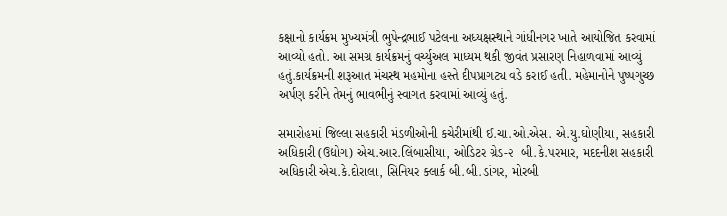કક્ષાનો કાર્યક્રમ મુખ્યમંત્રી ભુપેન્દ્રભાઈ પટેલના અધ્યક્ષસ્થાને ગાંધીનગર ખાતે આયોજિત કરવામાં આવ્યો હતો. આ સમગ્ર કાર્યક્રમનું વર્ચ્યુઅલ માધ્યમ થકી જીવંત પ્રસારણ નિહાળવામાં આવ્યું હતું.કાર્યક્રમની શરૂઆત મંચસ્થ મહમોના હસ્તે દીપપ્રાગટ્ય વડે કરાઈ હતી. મહેમાનોને પુષ્પગુચ્છ અર્પણ કરીને તેમનું ભાવભીનું સ્વાગત કરવામાં આવ્યું હતું.

સમારોહમાં જિલ્લા સહકારી મંડળીઓની કચેરીમાંથી ઈ.ચા.ઓ.એસ. એ.યુ.ઘોણીયા, સહકારી અધિકારી (ઉદ્યોગ) એચ.આર.લિંબાસીયા, ઓડિટર ગ્રેડ-૨  બી.કે.પરમાર, મદદનીશ સહકારી અધિકારી એચ.કે.દોરાલા, સિનિયર ક્લાર્ક બી.બી.ડાંગર, મોરબી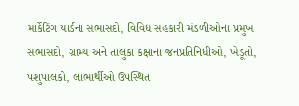માર્કેટિંગ યાર્ડના સભાસદો, વિવિધ સહકારી મંડળીઓના પ્રમુખ સભાસદો, ગ્રામ્ય અને તાલુકા કક્ષાના જનપ્રતિનિધીઓ, ખેડૂતો, પશુપાલકો, લાભાર્થીઓ ઉપસ્થિત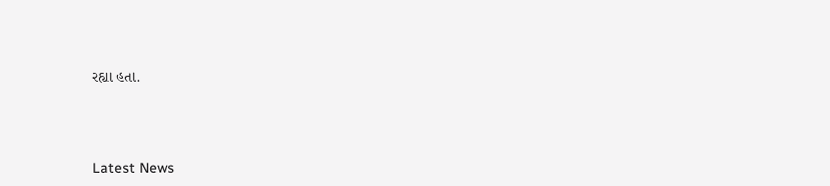રહ્યા હતા.




Latest News